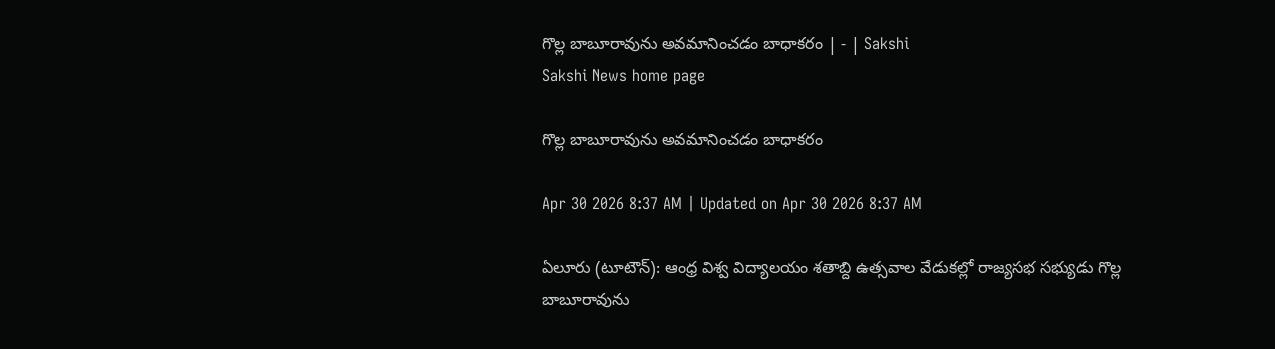గొల్ల బాబూరావును అవమానించడం బాధాకరం | - | Sakshi
Sakshi News home page

గొల్ల బాబూరావును అవమానించడం బాధాకరం

Apr 30 2026 8:37 AM | Updated on Apr 30 2026 8:37 AM

ఏలూరు (టూటౌన్‌): ఆంధ్ర విశ్వ విద్యాలయం శతాబ్ది ఉత్సవాల వేడుకల్లో రాజ్యసభ సభ్యుడు గొల్ల బాబూరావును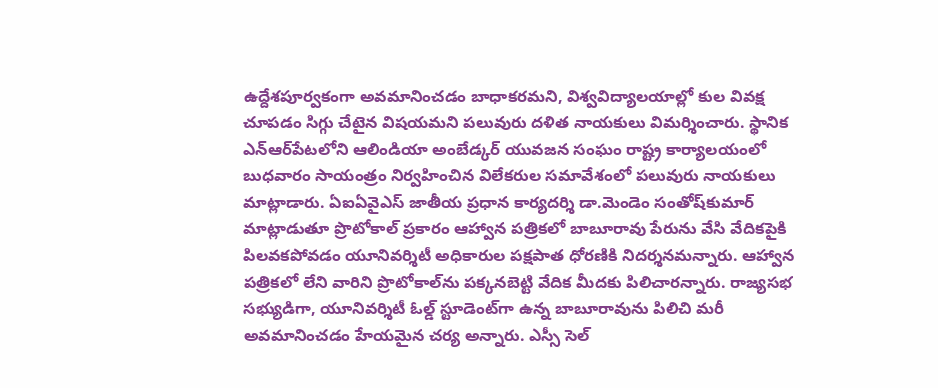ఉద్దేశపూర్వకంగా అవమానించడం బాధాకరమని, విశ్వవిద్యాలయాల్లో కుల వివక్ష చూపడం సిగ్గు చేటైన విషయమని పలువురు దళిత నాయకులు విమర్శించారు. స్థానిక ఎన్‌ఆర్‌పేటలోని ఆలిండియా అంబేడ్కర్‌ యువజన సంఘం రాష్ట్ర కార్యాలయంలో బుధవారం సాయంత్రం నిర్వహించిన విలేకరుల సమావేశంలో పలువురు నాయకులు మాట్లాడారు. ఏఐఏవైఎస్‌ జాతీయ ప్రధాన కార్యదర్శి డా.మెండెం సంతోష్‌కుమార్‌ మాట్లాడుతూ ప్రొటోకాల్‌ ప్రకారం ఆహ్వాన పత్రికలో బాబూరావు పేరును వేసి వేదికపైకి పిలవకపోవడం యూనివర్శిటీ అధికారుల పక్షపాత ధోరణికి నిదర్శనమన్నారు. ఆహ్వాన పత్రికలో లేని వారిని ప్రొటోకాల్‌ను పక్కనబెట్టి వేదిక మీదకు పిలిచారన్నారు. రాజ్యసభ సభ్యుడిగా, యూనివర్శిటీ ఓల్డ్‌ స్టూడెంట్‌గా ఉన్న బాబూరావును పిలిచి మరీ అవమానించడం హేయమైన చర్య అన్నారు. ఎస్సీ సెల్‌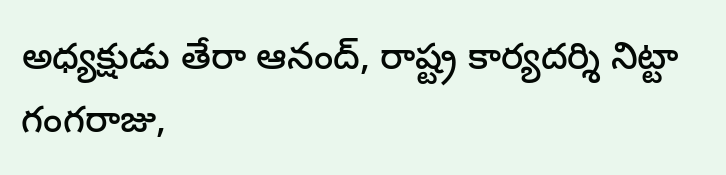అధ్యక్షుడు తేరా ఆనంద్‌, రాష్ట్ర కార్యదర్శి నిట్టా గంగరాజు,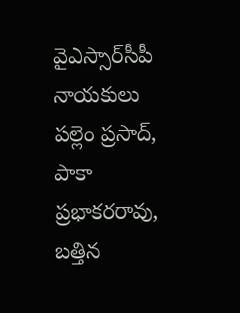వైఎస్సార్‌సీపీ నాయకులు పల్లెం ప్రసాద్‌, పాకా ప్రభాకరరావు, బత్తిన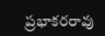ప్రభాకరరావు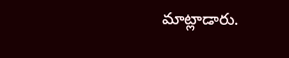మాట్లాడారు.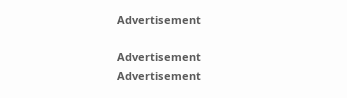Advertisement

Advertisement
Advertisement